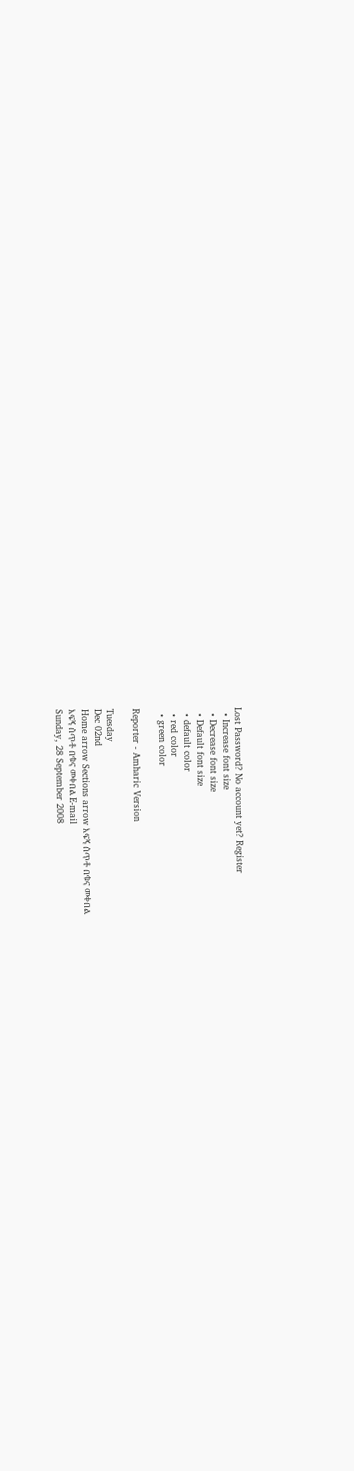Lost Password? No account yet? Register
  • Increase font size
  • Decrease font size
  • Default font size
  • default color
  • red color
  • green color

Reporter - Amharic Version

Tuesday
Dec 02nd
Home arrow Sections arrow እፍኝ ሰጥቶ በቁና መቀበል
እፍኝ ሰጥቶ በቁና መቀበል E-mail
Sunday, 28 September 2008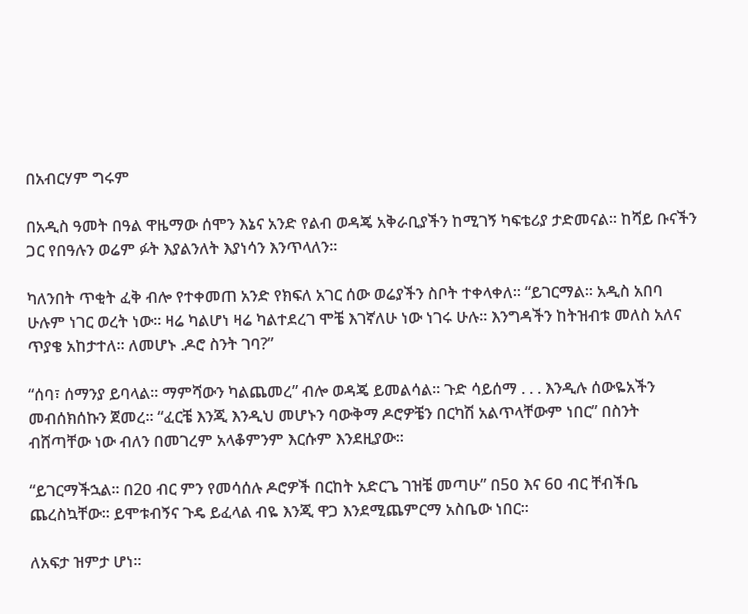በአብርሃም ግሩም

በአዲስ ዓመት በዓል ዋዜማው ሰሞን እኔና አንድ የልብ ወዳጄ አቅራቢያችን ከሚገኝ ካፍቴሪያ ታድመናል፡፡ ከሻይ ቡናችን ጋር የበዓሉን ወሬም ፉት እያልንለት እያነሳን እንጥላለን፡፡

ካለንበት ጥቂት ፈቅ ብሎ የተቀመጠ አንድ የክፍለ አገር ሰው ወሬያችን ስቦት ተቀላቀለ፡፡ “ይገርማል፡፡ አዲስ አበባ ሁሉም ነገር ወረት ነው፡፡ ዛሬ ካልሆነ ዛሬ ካልተደረገ ሞቼ እገኛለሁ ነው ነገሩ ሁሉ፡፡ እንግዳችን ከትዝብቱ መለስ አለና ጥያቄ አከታተለ፡፡ ለመሆኑ .ዶሮ ስንት ገባ?”

“ሰባ፣ ሰማንያ ይባላል፡፡ ማምሻውን ካልጨመረ” ብሎ ወዳጄ ይመልሳል፡፡ ጉድ ሳይሰማ . . . እንዲሉ ሰውዬአችን መብሰክሰኩን ጀመረ፡፡ “ፈርቼ እንጂ እንዲህ መሆኑን ባውቅማ ዶሮዎቼን በርካሽ አልጥላቸውም ነበር” በስንት ብሸጣቸው ነው ብለን በመገረም አላቆምንም እርሱም እንደዚያው፡፡

“ይገርማችኋል፡፡ በ2ዐ ብር ምን የመሳሰሉ ዶሮዎች በርከት አድርጌ ገዝቼ መጣሁ” በ5ዐ እና 6ዐ ብር ቸብችቤ ጨረስኳቸው፡፡ ይሞቱብኝና ጉዴ ይፈላል ብዬ እንጂ ዋጋ እንደሚጨምርማ አስቤው ነበር፡፡

ለአፍታ ዝምታ ሆነ፡፡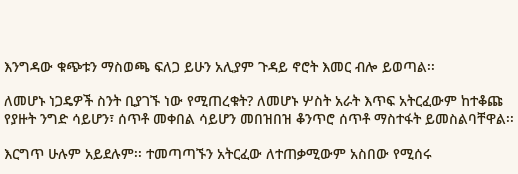እንግዳው ቁጭቱን ማስወጫ ፍለጋ ይሁን አሊያም ጉዳይ ኖሮት እመር ብሎ ይወጣል፡፡

ለመሆኑ ነጋዴዎች ስንት ቢያገኙ ነው የሚጠረቁት? ለመሆኑ ሦስት አራት እጥፍ አትርፈውም ከተቆጩ የያዙት ንግድ ሳይሆን፣ ሰጥቶ መቀበል ሳይሆን መበዝበዝ ቆንጥሮ ሰጥቶ ማስተፋት ይመስልባቸዋል፡፡

እርግጥ ሁሉም አይደሉም፡፡ ተመጣጣኙን አትርፈው ለተጠቃሚውም አስበው የሚሰሩ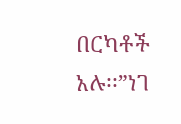በርካቶች አሉ፡፡”ነገ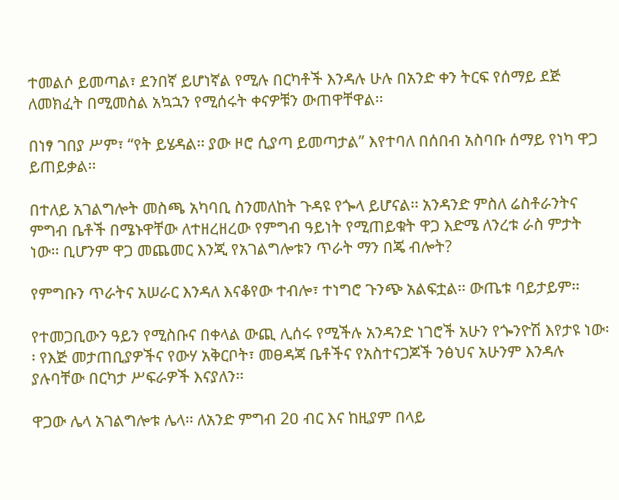ተመልሶ ይመጣል፣ ደንበኛ ይሆነኛል የሚሉ በርካቶች እንዳሉ ሁሉ በአንድ ቀን ትርፍ የሰማይ ደጅ ለመክፈት በሚመስል አኳኋን የሚሰሩት ቀናዎቹን ውጠዋቸዋል፡፡

በነፃ ገበያ ሥም፣ “የት ይሄዳል፡፡ ያው ዞሮ ሲያጣ ይመጣታል” እየተባለ በሰበብ አስባቡ ሰማይ የነካ ዋጋ ይጠይቃል፡፡

በተለይ አገልግሎት መስጫ አካባቢ ስንመለከት ጉዳዩ የጐላ ይሆናል፡፡ አንዳንድ ምስለ ሬስቶራንትና ምግብ ቤቶች በሜኑዋቸው ለተዘረዘረው የምግብ ዓይነት የሚጠይቁት ዋጋ እድሜ ለንረቱ ራስ ምታት ነው፡፡ ቢሆንም ዋጋ መጨመር እንጂ የአገልግሎቱን ጥራት ማን በጄ ብሎት?

የምግቡን ጥራትና አሠራር እንዳለ እናቆየው ተብሎ፣ ተነግሮ ጉንጭ አልፍቷል፡፡ ውጤቱ ባይታይም፡፡

የተመጋቢውን ዓይን የሚስቡና በቀላል ውጪ ሊሰሩ የሚችሉ አንዳንድ ነገሮች አሁን የጐንዮሽ እየታዩ ነው፡፡ የእጅ መታጠቢያዎችና የውሃ አቅርቦት፣ መፀዳጃ ቤቶችና የአስተናጋጆች ንፅህና አሁንም እንዳሉ ያሉባቸው በርካታ ሥፍራዎች እናያለን፡፡

ዋጋው ሌላ አገልግሎቱ ሌላ፡፡ ለአንድ ምግብ 2ዐ ብር እና ከዚያም በላይ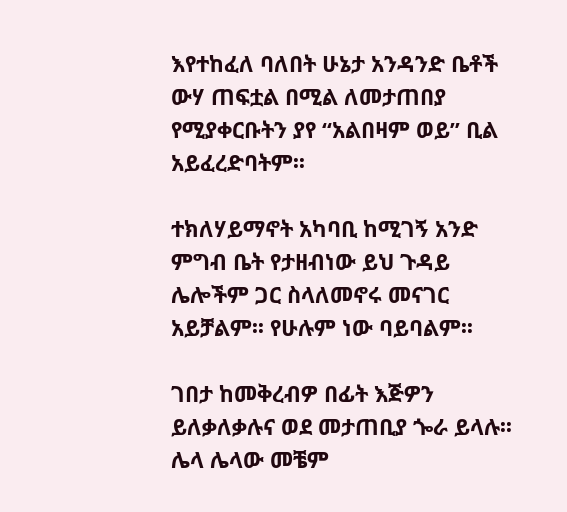እየተከፈለ ባለበት ሁኔታ አንዳንድ ቤቶች ውሃ ጠፍቷል በሚል ለመታጠበያ የሚያቀርቡትን ያየ “አልበዛም ወይ” ቢል አይፈረድባትም፡፡

ተክለሃይማኖት አካባቢ ከሚገኝ አንድ ምግብ ቤት የታዘብነው ይህ ጉዳይ ሌሎችም ጋር ስላለመኖሩ መናገር አይቻልም፡፡ የሁሉም ነው ባይባልም፡፡

ገበታ ከመቅረብዎ በፊት እጅዎን ይለቃለቃሉና ወደ መታጠቢያ ጐራ ይላሉ፡፡ ሌላ ሌላው መቼም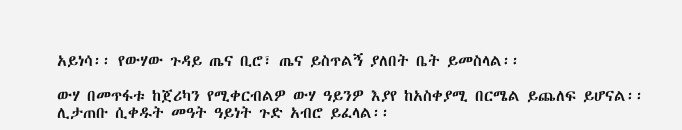አይነሳ፡፡ የውሃው ጉዳይ ጤና ቢሮ፣ ጤና ይስጥልኝ ያለበት ቤት ይመስላል፡፡

ውሃ በመጥፋቱ ከጀሪካን የሚቀርብልዎ ውሃ ዓይንዎ እያየ ከአስቀያሚ በርሜል ይጨለፍ ይሆናል፡፡ ሊታጠቡ ሲቀዱት መዓት ዓይነት ጉድ አብሮ ይፈላል፡፡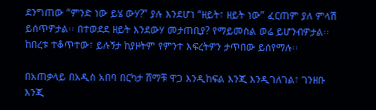ደንግጠው “ምንድ ነው ይሄ ውሃ?” ያሉ እንደሆነ “ዘይት፣ ዘይት ነው” ፈርጠም ያለ ምላሽ ይሰጥዎታል፡፡ በተወደደ ዘይት እንደውሃ መታጠቢያ? የማይመስል ወሬ ይሆንብዎታል፡፡ ከበረቱ ተቆጥተው፣ ይሉኝታ ከያዞትም የምንተ እፍረትዎን ታጥበው ይሰየማሉ፡፡

በአጠቃላይ በአዲስ አበባ በርካታ ሸማቹ ዋጋ እንዲከፍል እንጂ እንዲገለገል፣ ገንዘቡ እንጂ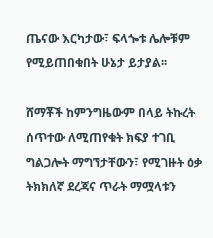ጤናው እርካታው፣ ፍላጐቱ ሌሎቹም የሚይጠበቁበት ሁኔታ ይታያል፡፡

ሸማቾች ከምንግዜውም በላይ ትኩረት ሰጥተው ለሚጠየቁት ክፍያ ተገቢ ግልጋሎት ማግኘታቸውን፣ የሚገዙት ዕቃ ትክክለኛ ደረጃና ጥራት ማሟላቱን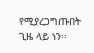የሚያረጋግጡበት ጊዜ ላይ ነን፡፡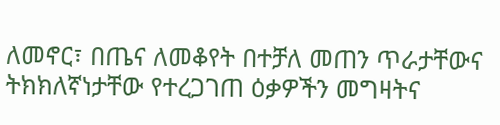ለመኖር፣ በጤና ለመቆየት በተቻለ መጠን ጥራታቸውና ትክክለኛነታቸው የተረጋገጠ ዕቃዎችን መግዛትና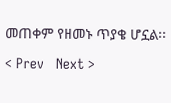መጠቀም የዘመኑ ጥያቄ ሆኗል፡፡

< Prev   Next >